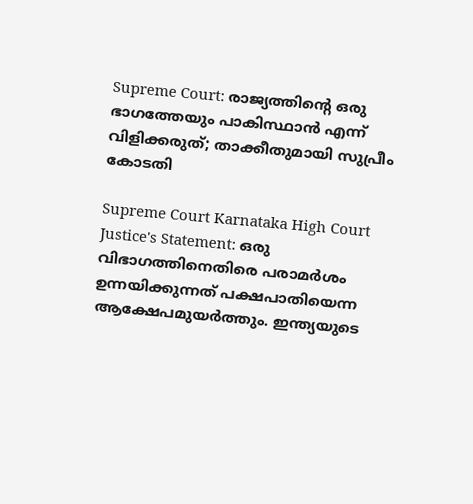Supreme Court: രാജ്യത്തിൻ്റെ ഒരു ഭാഗത്തേയും പാകിസ്ഥാൻ എന്ന് വിളിക്കരുത്; താക്കീതുമായി സുപ്രീം കോടതി

Supreme Court Karnataka High Court Justice's Statement: ഒരു വിഭാഗത്തിനെതിരെ പരാമര്‍ശം ഉന്നയിക്കുന്നത് പക്ഷപാതിയെന്ന ആക്ഷേപമുയര്‍ത്തും. ഇന്ത്യയുടെ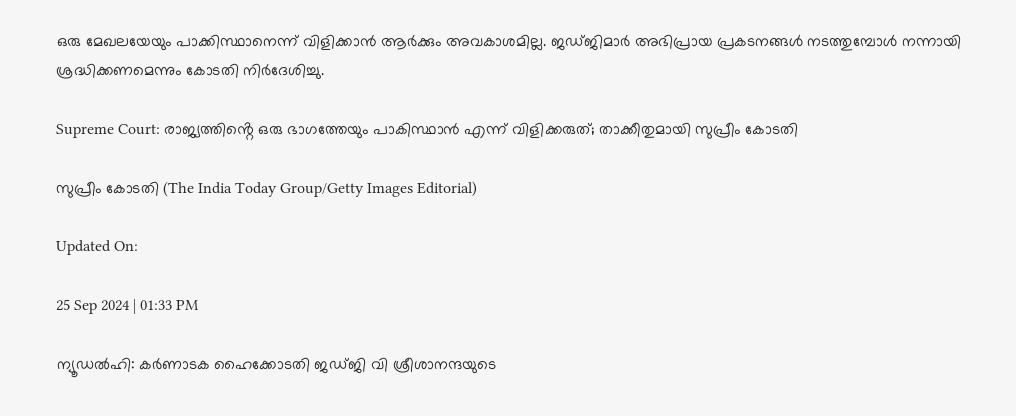ഒരു മേഖലയേയും പാക്കിസ്ഥാനെന്ന് വിളിക്കാന്‍ ആര്‍ക്കും അവകാശമില്ല. ജഡ്ജിമാര്‍ അഭിപ്രായ പ്രകടനങ്ങള്‍ നടത്തുമ്പോള്‍ നന്നായി ശ്രദ്ധിക്കണമെന്നും കോടതി നിര്‍ദേശിച്ചു.

Supreme Court: രാജ്യത്തിൻ്റെ ഒരു ഭാഗത്തേയും പാകിസ്ഥാൻ എന്ന് വിളിക്കരുത്; താക്കീതുമായി സുപ്രീം കോടതി

സുപ്രീം കോടതി (The India Today Group/Getty Images Editorial)

Updated On:

25 Sep 2024 | 01:33 PM

ന്യൂഡല്‍ഹി: കര്‍ണാടക ഹൈക്കോടതി ജഡ്ജി വി ശ്രീശാനന്ദയുടെ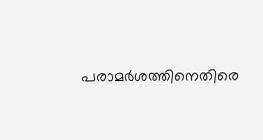പരാമര്‍ശത്തിനെതിരെ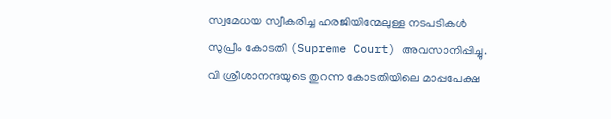സ്വമേധയ സ്വീകരിച്ച ഹരജിയിന്മേലുള്ള നടപടികള്‍ സുപ്രീം കോടതി (Supreme Court) അവസാനിപ്പിച്ചു. വി ശ്രീശാനന്ദയുടെ തുറന്ന കോടതിയിലെ മാപ്പപേക്ഷ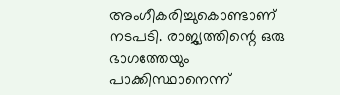അംഗീകരിച്ചുകൊണ്ടാണ് നടപടി. രാജ്യത്തിന്റെ ഒരു ഭാഗത്തേയും പാക്കിസ്ഥാനെന്ന്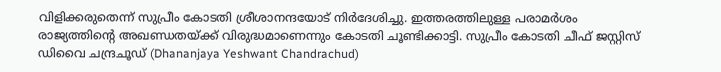വിളിക്കരുതെന്ന് സുപ്രീം കോടതി ശ്രീശാനന്ദയോട് നിര്‍ദേശിച്ചു. ഇത്തരത്തിലുള്ള പരാമര്‍ശം രാജ്യത്തിന്റെ അഖണ്ഡതയ്ക്ക് വിരുദ്ധമാണെന്നും കോടതി ചൂണ്ടിക്കാട്ടി. സുപ്രീം കോടതി ചീഫ് ജസ്റ്റിസ് ഡിവൈ ചന്ദ്രചൂഡ് (Dhananjaya Yeshwant Chandrachud)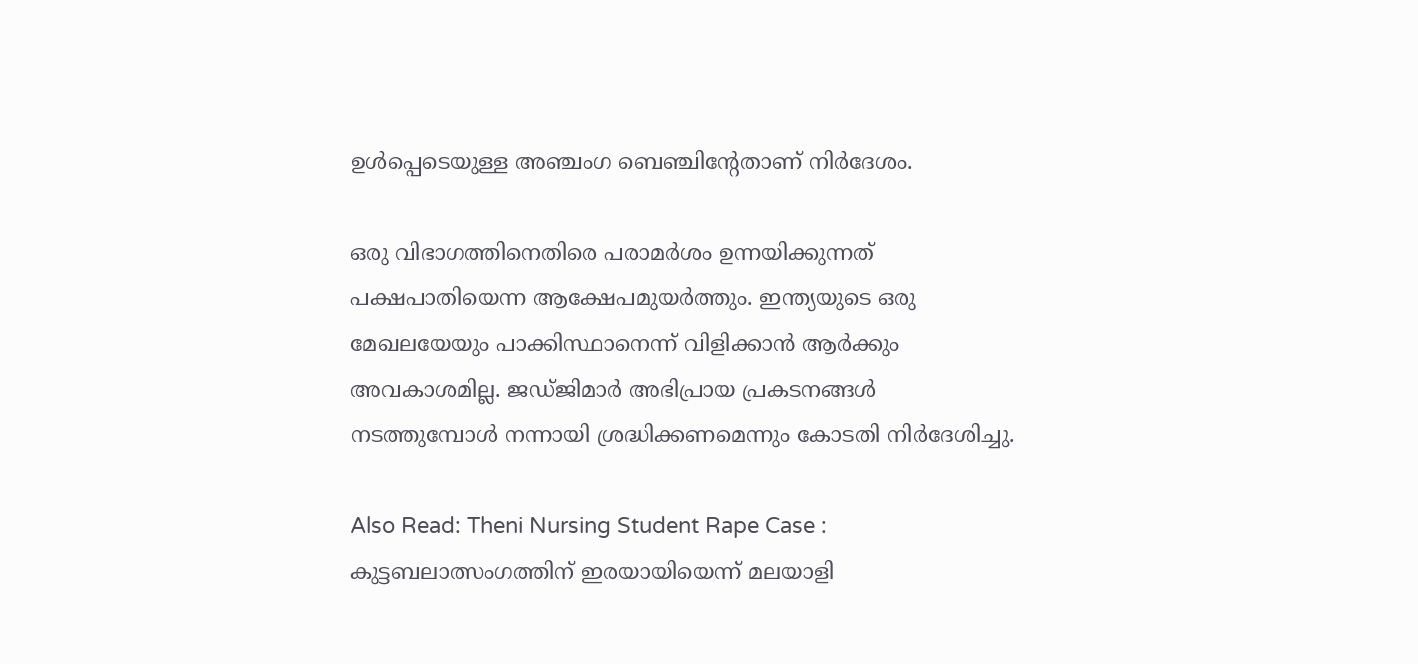ഉള്‍പ്പെടെയുള്ള അഞ്ചംഗ ബെഞ്ചിന്റേതാണ് നിര്‍ദേശം.

ഒരു വിഭാഗത്തിനെതിരെ പരാമര്‍ശം ഉന്നയിക്കുന്നത് പക്ഷപാതിയെന്ന ആക്ഷേപമുയര്‍ത്തും. ഇന്ത്യയുടെ ഒരു മേഖലയേയും പാക്കിസ്ഥാനെന്ന് വിളിക്കാന്‍ ആര്‍ക്കും അവകാശമില്ല. ജഡ്ജിമാര്‍ അഭിപ്രായ പ്രകടനങ്ങള്‍ നടത്തുമ്പോള്‍ നന്നായി ശ്രദ്ധിക്കണമെന്നും കോടതി നിര്‍ദേശിച്ചു.

Also Read: Theni Nursing Student Rape Case : കുട്ടബലാത്സംഗത്തിന് ഇരയായിയെന്ന് മലയാളി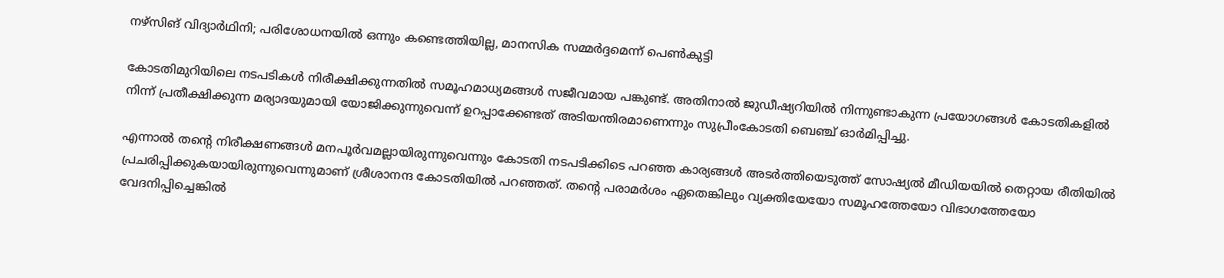നഴ്സിങ് വിദ്യാർഥിനി; പരിശോധനയിൽ ഒന്നും കണ്ടെത്തിയില്ല, മാനസിക സമ്മർദ്ദമെന്ന് പെൺകുട്ടി

കോടതിമുറിയിലെ നടപടികള്‍ നിരീക്ഷിക്കുന്നതില്‍ സമൂഹമാധ്യമങ്ങള്‍ സജീവമായ പങ്കുണ്ട്. അതിനാല്‍ ജുഡീഷ്യറിയില്‍ നിന്നുണ്ടാകുന്ന പ്രയോഗങ്ങള്‍ കോടതികളില്‍ നിന്ന് പ്രതീക്ഷിക്കുന്ന മര്യാദയുമായി യോജിക്കുന്നുവെന്ന് ഉറപ്പാക്കേണ്ടത് അടിയന്തിരമാണെന്നും സുപ്രീംകോടതി ബെഞ്ച് ഓര്‍മിപ്പിച്ചു.

എന്നാല്‍ തന്റെ നിരീക്ഷണങ്ങള്‍ മനപൂര്‍വമല്ലായിരുന്നുവെന്നും കോടതി നടപടിക്കിടെ പറഞ്ഞ കാര്യങ്ങള്‍ അടര്‍ത്തിയെടുത്ത് സോഷ്യല്‍ മീഡിയയില്‍ തെറ്റായ രീതിയില്‍ പ്രചരിപ്പിക്കുകയായിരുന്നുവെന്നുമാണ് ശ്രീശാനന്ദ കോടതിയില്‍ പറഞ്ഞത്. തന്റെ പരാമര്‍ശം ഏതെങ്കിലും വ്യക്തിയേയോ സമൂഹത്തേയോ വിഭാഗത്തേയോ വേദനിപ്പിച്ചെങ്കില്‍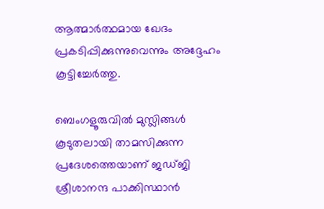ആത്മാര്‍ത്ഥമായ ഖേദം പ്രകടിപ്പിക്കുന്നുവെന്നും അദ്ദേഹം കൂട്ടിച്ചേര്‍ത്തു.

ബെംഗളൂരുവില്‍ മുസ്ലിങ്ങള്‍ കൂടുതലായി താമസിക്കുന്ന പ്രദേശത്തെയാണ് ജഡ്ജി ശ്രീശാനന്ദ പാക്കിസ്ഥാന്‍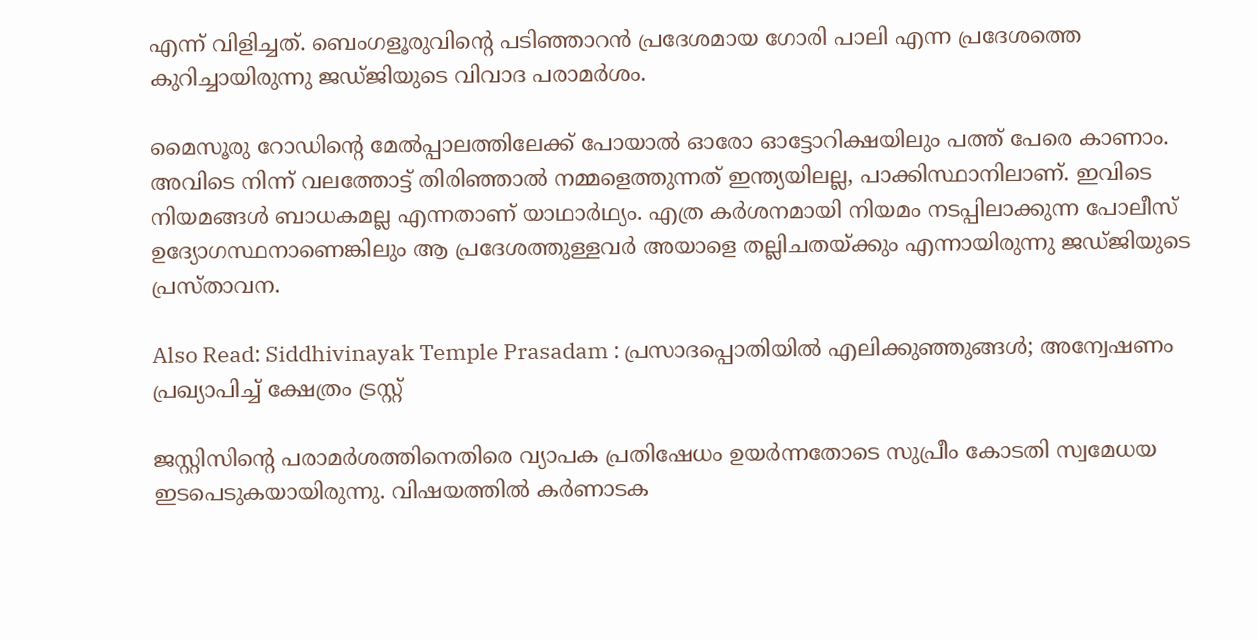എന്ന് വിളിച്ചത്. ബെംഗളൂരുവിന്റെ പടിഞ്ഞാറന്‍ പ്രദേശമായ ഗോരി പാലി എന്ന പ്രദേശത്തെ കുറിച്ചായിരുന്നു ജഡ്ജിയുടെ വിവാദ പരാമര്‍ശം.

മൈസൂരു റോഡിന്റെ മേല്‍പ്പാലത്തിലേക്ക് പോയാല്‍ ഓരോ ഓട്ടോറിക്ഷയിലും പത്ത് പേരെ കാണാം. അവിടെ നിന്ന് വലത്തോട്ട് തിരിഞ്ഞാല്‍ നമ്മളെത്തുന്നത് ഇന്ത്യയിലല്ല, പാക്കിസ്ഥാനിലാണ്. ഇവിടെ നിയമങ്ങള്‍ ബാധകമല്ല എന്നതാണ് യാഥാര്‍ഥ്യം. എത്ര കര്‍ശനമായി നിയമം നടപ്പിലാക്കുന്ന പോലീസ് ഉദ്യോഗസ്ഥനാണെങ്കിലും ആ പ്രദേശത്തുള്ളവര്‍ അയാളെ തല്ലിചതയ്ക്കും എന്നായിരുന്നു ജഡ്ജിയുടെ പ്രസ്താവന.

Also Read: Siddhivinayak Temple Prasadam : പ്രസാദപ്പൊതിയിൽ എലിക്കുഞ്ഞുങ്ങൾ; അന്വേഷണം പ്രഖ്യാപിച്ച് ക്ഷേത്രം ട്രസ്റ്റ്

ജസ്റ്റിസിന്റെ പരാമര്‍ശത്തിനെതിരെ വ്യാപക പ്രതിഷേധം ഉയര്‍ന്നതോടെ സുപ്രീം കോടതി സ്വമേധയ ഇടപെടുകയായിരുന്നു. വിഷയത്തില്‍ കര്‍ണാടക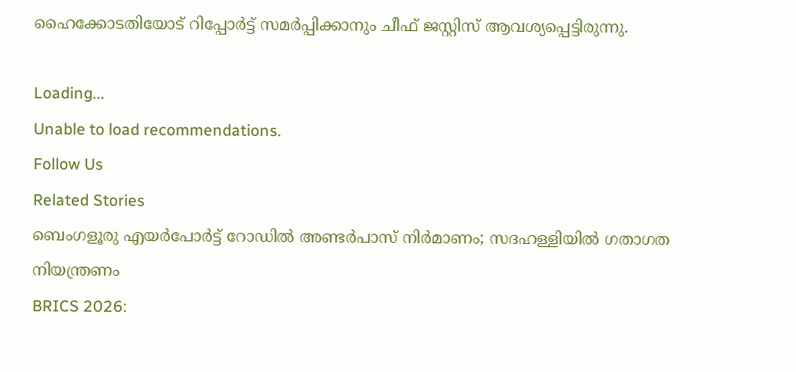ഹൈക്കോടതിയോട് റിപ്പോര്‍ട്ട് സമര്‍പ്പിക്കാനും ചീഫ് ജസ്റ്റിസ് ആവശ്യപ്പെട്ടിരുന്നു.

Loading...
Unable to load recommendations.
Follow Us
Related Stories
ബെംഗളൂരു എയര്‍പോര്‍ട്ട് റോഡില്‍ അണ്ടര്‍പാസ് നിര്‍മാണം; സദഹള്ളിയില്‍ ഗതാഗത നിയന്ത്രണം
BRICS 2026: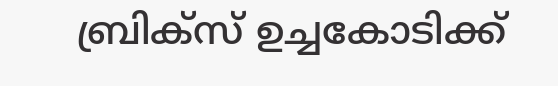ബ്രിക്സ് ഉച്ചകോടിക്ക്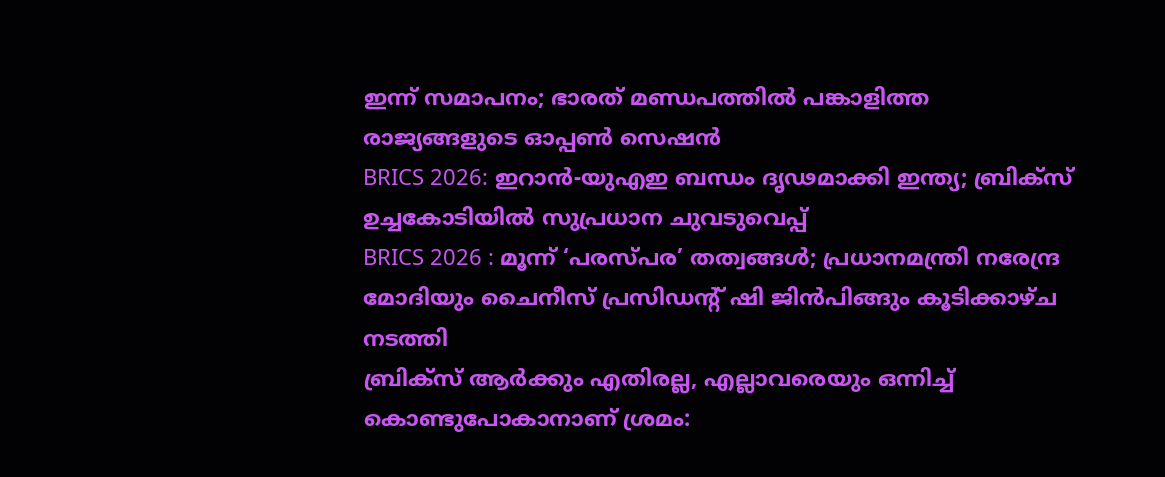ഇന്ന് സമാപനം; ഭാരത് മണ്ഡപത്തിൽ പങ്കാളിത്ത രാജ്യങ്ങളുടെ ഓപ്പൺ സെഷൻ
BRICS 2026: ഇറാന്‍-യുഎഇ ബന്ധം ദൃഢമാക്കി ഇന്ത്യ; ബ്രിക്‌സ് ഉച്ചകോടിയില്‍ സുപ്രധാന ചുവടുവെപ്പ്‌
BRICS 2026 : മൂന്ന് ‘പരസ്പര’ തത്വങ്ങൾ; പ്രധാനമന്ത്രി നരേന്ദ്ര മോദിയും ചൈനീസ് പ്രസിഡന്റ് ഷി ജിൻപിങ്ങും കൂടിക്കാഴ്ച നടത്തി
ബ്രിക്സ് ആർക്കും എതിരല്ല, എല്ലാവരെയും ഒന്നിച്ച് കൊണ്ടുപോകാനാണ് ശ്രമം: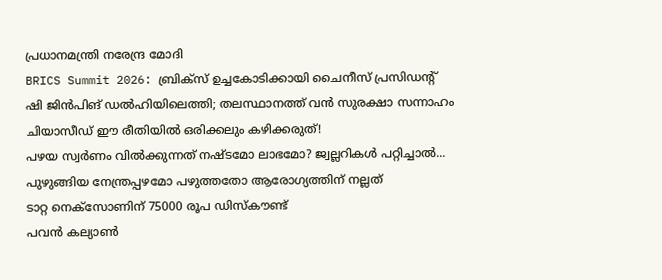പ്രധാനമന്ത്രി നരേന്ദ്ര മോദി
BRICS Summit 2026: ബ്രിക്സ് ഉച്ചകോടിക്കായി ചൈനീസ് പ്രസിഡൻ്റ് ഷി ജിൻപിങ് ഡൽഹിയിലെത്തി; തലസ്ഥാനത്ത് വൻ സുരക്ഷാ സന്നാഹം
ചിയാസീഡ് ഈ രീതിയിൽ ഒരിക്കലും കഴിക്കരുത്!
പഴയ സ്വര്‍ണം വില്‍ക്കുന്നത് നഷ്ടമോ ലാഭമോ? ജ്വല്ലറികള്‍ പറ്റിച്ചാല്‍...
പുഴുങ്ങിയ നേന്ത്രപ്പഴമോ പഴുത്തതോ ആരോഗ്യത്തിന് നല്ലത്
ടാറ്റ നെക്സോണിന് 75000 രൂപ ഡിസ്കൗണ്ട്
പവൻ കല്യാൺ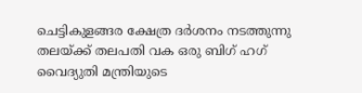ചെട്ടികുളങ്ങര ക്ഷേത്ര ദർശനം നടത്തുന്നു
തലയ്ക്ക് തലപതി വക ഒരു ബിഗ് ഹഗ്
വൈദ്യുതി മന്ത്രിയുടെ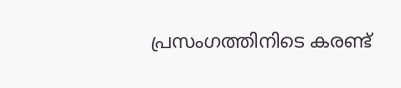പ്രസംഗത്തിനിടെ കരണ്ട്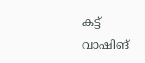കട്ട്
വാഷിങ്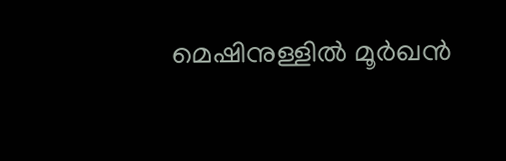മെഷിനുള്ളിൽ മൂർഖൻ